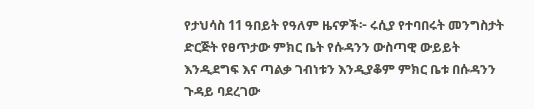የታህሳስ 11 ዓበይት የዓለም ዜናዎች፦ ሩሲያ የተባበሩት መንግስታት ድርጅት የፀጥታው ምክር ቤት የሱዳንን ውስጣዊ ውይይት እንዲደግፍ እና ጣልቃ ገብነቱን እንዲያቆም ምክር ቤቱ በሱዳንን ጉዳይ ባደረገው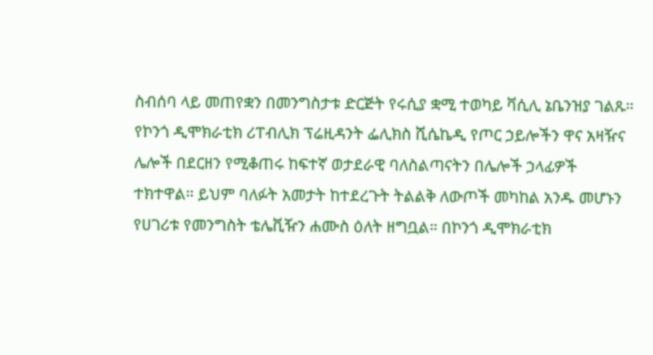ስብሰባ ላይ መጠየቋን በመንግስታቱ ድርጅት የሩሲያ ቋሚ ተወካይ ቫሲሊ ኔቤንዝያ ገልጹ። የኮንጎ ዲሞክራቲክ ሪፐብሊክ ፕሬዚዳንት ፌሊክስ ሺሴኬዲ የጦር ኃይሎችን ዋና አዛዥና ሌሎች በደርዘን የሚቆጠሩ ከፍተኛ ወታደራዊ ባለስልጣናትን በሌሎች ኃላፊዎች ተክተዋል። ይህም ባለፉት አመታት ከተደረጉት ትልልቅ ለውጦች መካከል አንዱ መሆኑን የሀገሪቱ የመንግስት ቴሌቪዥን ሐሙስ ዕለት ዘግቧል። በኮንጎ ዲሞክራቲክ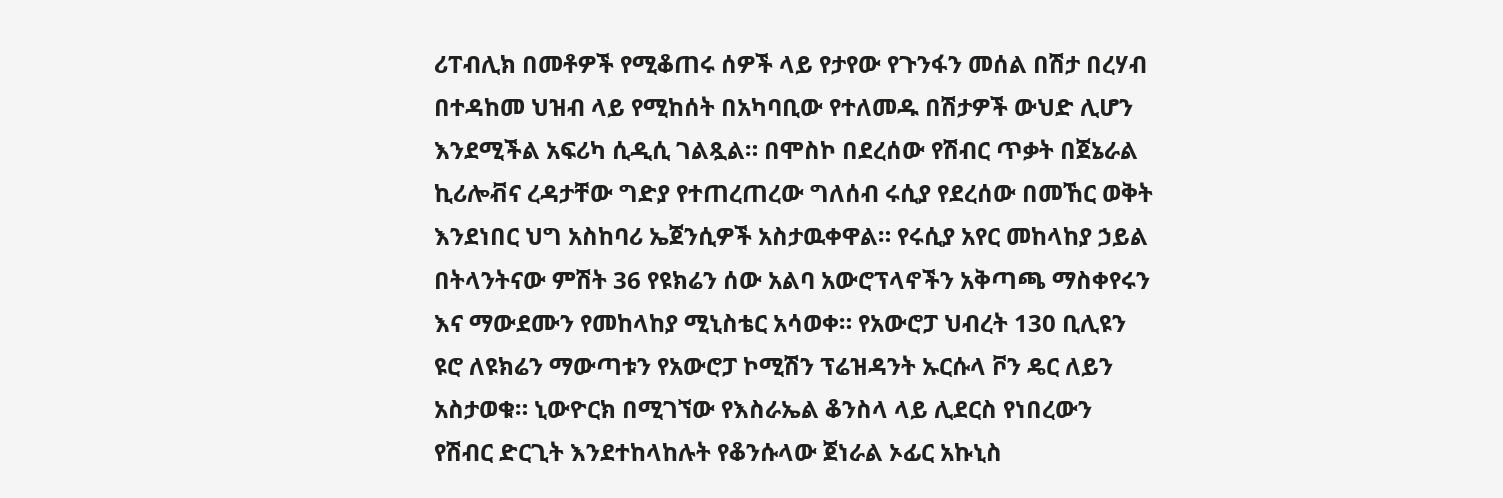ሪፐብሊክ በመቶዎች የሚቆጠሩ ሰዎች ላይ የታየው የጉንፋን መሰል በሽታ በረሃብ በተዳከመ ህዝብ ላይ የሚከሰት በአካባቢው የተለመዱ በሽታዎች ውህድ ሊሆን እንደሚችል አፍሪካ ሲዲሲ ገልጿል። በሞስኮ በደረሰው የሽብር ጥቃት በጀኔራል ኪሪሎቭና ረዳታቸው ግድያ የተጠረጠረው ግለሰብ ሩሲያ የደረሰው በመኸር ወቅት እንደነበር ህግ አስከባሪ ኤጀንሲዎች አስታዉቀዋል። የሩሲያ አየር መከላከያ ኃይል በትላንትናው ምሽት 36 የዩክሬን ሰው አልባ አውሮፕላኖችን አቅጣጫ ማስቀየሩን እና ማውደሙን የመከላከያ ሚኒስቴር አሳወቀ። የአውሮፓ ህብረት 130 ቢሊዩን ዩሮ ለዩክሬን ማውጣቱን የአውሮፓ ኮሚሽን ፕሬዝዳንት ኡርሱላ ቮን ዴር ለይን አስታወቁ። ኒውዮርክ በሚገኘው የእስራኤል ቆንስላ ላይ ሊደርስ የነበረውን የሽብር ድርጊት እንደተከላከሉት የቆንሱላው ጀነራል ኦፊር አኩኒስ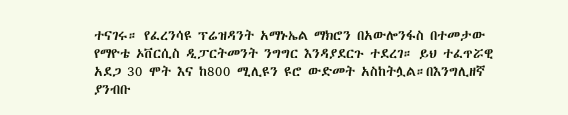ተናገሩ። የፈረንሳዩ ፕሬዝዳንት አማኑኤል ማክሮን በአውሎንፋስ በተመታው የማዮቴ ኦቨርሲስ ዲፓርትመንት ንግግር እንዳያደርጉ ተደረገ። ይህ ተፈጥሯዊ አደጋ 30 ሞት እና ከ800 ሚሊዩን ዩሮ ውድመት አስከትሏል።በእንግሊዘኛ ያንብቡ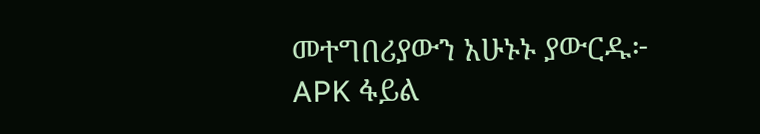መተግበሪያውን አሁኑኑ ያውርዱ፦ APK ፋይል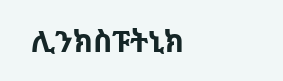ሊንክስፑትኒክ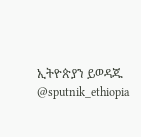ኢትዮጵያን ይወዳጁ @sputnik_ethiopia